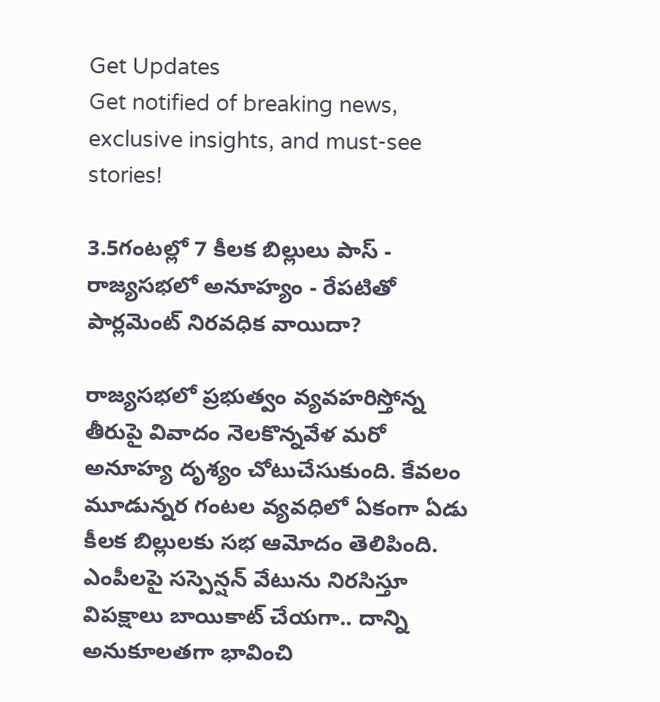Get Updates
Get notified of breaking news, exclusive insights, and must-see stories!

3.5గంటల్లో 7 కీలక బిల్లులు పాస్ - రాజ్యసభలో అనూహ్యం - రేపటితో పార్లమెంట్ నిరవధిక వాయిదా?

రాజ్యసభలో ప్రభుత్వం వ్యవహరిస్తోన్న తీరుపై వివాదం నెలకొన్నవేళ మరో అనూహ్య దృశ్యం చోటుచేసుకుంది. కేవలం మూడున్నర గంటల వ్యవధిలో ఏకంగా ఏడు కీలక బిల్లులకు సభ ఆమోదం తెలిపింది. ఎంపీలపై సస్పెన్షన్ వేటును నిరసిస్తూ విపక్షాలు బాయికాట్ చేయగా.. దాన్ని అనుకూలతగా భావించి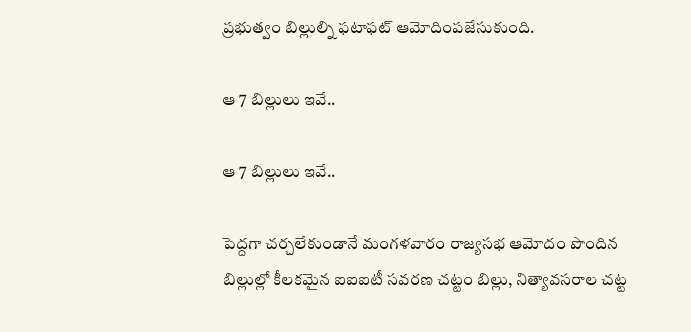ప్రభుత్వం బిల్లుల్ని ఫటాఫట్ ఆమోదింపజేసుకుంది.

ఆ 7 బిల్లులు ఇవే..

ఆ 7 బిల్లులు ఇవే..

పెద్దగా చర్చలేకుండానే మంగళవారం రాజ్యసభ ఆమోదం పొందిన బిల్లుల్లో కీలకమైన ఐఐఐటీ సవరణ చట్టం బిల్లు, నిత్యావసరాల చట్ట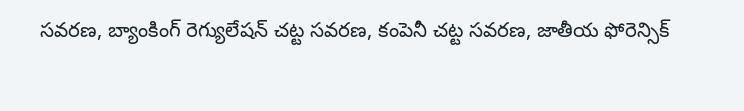సవరణ, బ్యాంకింగ్ రెగ్యులేషన్ చట్ట సవరణ, కంపెనీ చట్ట సవరణ, జాతీయ ఫోరెన్సిక్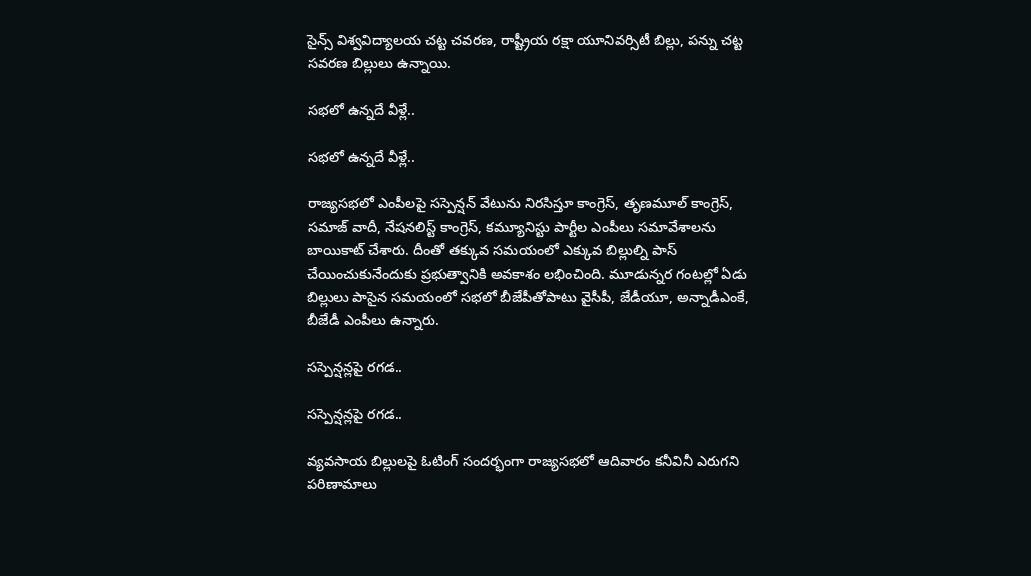సైన్స్ విశ్వవిద్యాలయ చట్ట చవరణ, రాష్ట్రీయ రక్షా యూనివర్సిటీ బిల్లు, పన్ను చట్ట సవరణ బిల్లులు ఉన్నాయి.

సభలో ఉన్నదే వీళ్లే..

సభలో ఉన్నదే వీళ్లే..

రాజ్యసభలో ఎంపీలపై సస్పెన్షన్ వేటును నిరసిస్తూ కాంగ్రెస్, తృణమూల్ కాంగ్రెస్, సమాజ్ వాదీ, నేషనలిస్ట్ కాంగ్రెస్, కమ్యూనిస్టు పార్టీల ఎంపీలు సమావేశాలను బాయికాట్ చేశారు. దీంతో తక్కువ సమయంలో ఎక్కువ బిల్లుల్ని పాస్ చేయించుకునేందుకు ప్రభుత్వానికి అవకాశం లభించింది. మూడున్నర గంటల్లో ఏడు బిల్లులు పాసైన సమయంలో సభలో బీజేపీతోపాటు వైసీపీ, జేడీయూ, అన్నాడీఎంకే, బీజేడీ ఎంపీలు ఉన్నారు.

సస్పెన్షన్లపై రగడ..

సస్పెన్షన్లపై రగడ..

వ్యవసాయ బిల్లులపై ఓటింగ్ సందర్భంగా రాజ్యసభలో ఆదివారం కనీవినీ ఎరుగని పరిణామాలు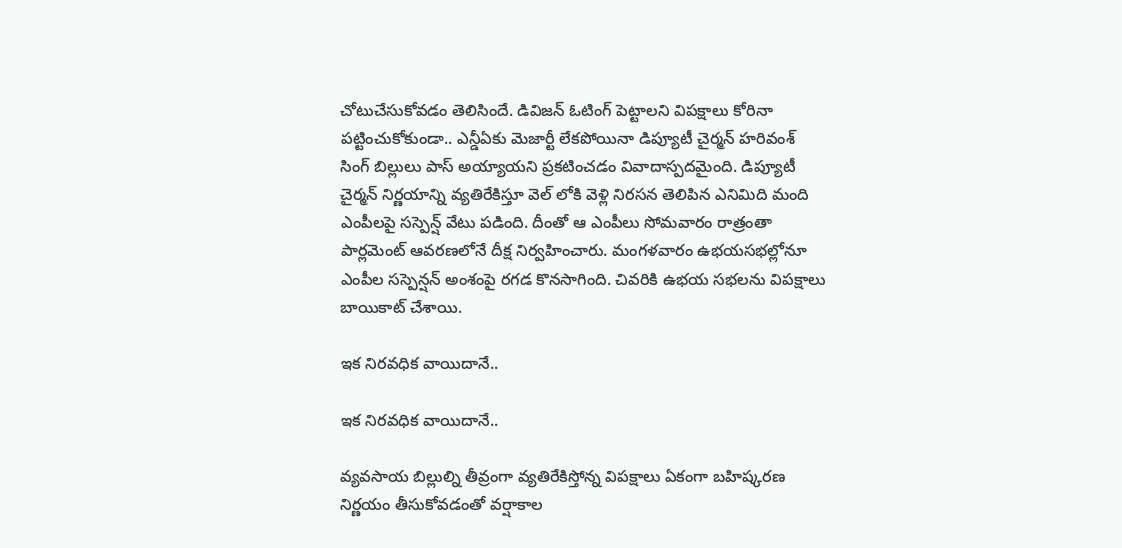చోటుచేసుకోవడం తెలిసిందే. డివిజన్ ఓటింగ్ పెట్టాలని విపక్షాలు కోరినా పట్టించుకోకుండా.. ఎన్డీఏకు మెజార్టీ లేకపోయినా డిప్యూటీ చైర్మన్ హరివంశ్ సింగ్ బిల్లులు పాస్ అయ్యాయని ప్రకటించడం వివాదాస్పదమైంది. డిప్యూటీ చైర్మన్ నిర్ణయాన్ని వ్యతిరేకిస్తూ వెల్ లోకి వెళ్లి నిరసన తెలిపిన ఎనిమిది మంది ఎంపీలపై సస్పెన్ష్ వేటు పడింది. దీంతో ఆ ఎంపీలు సోమవారం రాత్రంతా పార్లమెంట్ ఆవరణలోనే దీక్ష నిర్వహించారు. మంగళవారం ఉభయసభల్లోనూ ఎంపీల సస్పెన్షన్ అంశంపై రగడ కొనసాగింది. చివరికి ఉభయ సభలను విపక్షాలు బాయికాట్ చేశాయి.

ఇక నిరవధిక వాయిదానే..

ఇక నిరవధిక వాయిదానే..

వ్యవసాయ బిల్లుల్ని తీవ్రంగా వ్యతిరేకిస్తోన్న విపక్షాలు ఏకంగా బహిష్కరణ నిర్ణయం తీసుకోవడంతో వర్షాకాల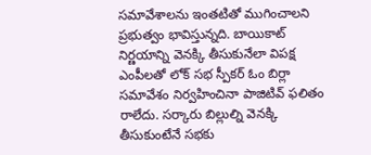సమావేశాలను ఇంతటితో ముగించాలని ప్రభుత్వం భావిస్తున్నది. బాయికాట్ నిర్ణయాన్ని వెనక్కి తీసుకునేలా విపక్ష ఎంపీలతో లోక్ సభ స్పీకర్ ఓం బిర్లా సమావేశం నిర్వహించినా పాజిటివ్ ఫలితం రాలేదు. సర్కారు బిల్లుల్ని వెనక్కి తీసుకుంటేనే సభకు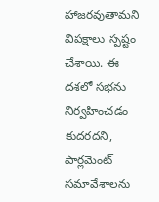హాజరవుతామని విపక్షాలు స్పష్టం చేశాయి. ఈ దశలో సభను నిర్వహించడం కుదరదని, పార్లమెంట్ సమావేశాలను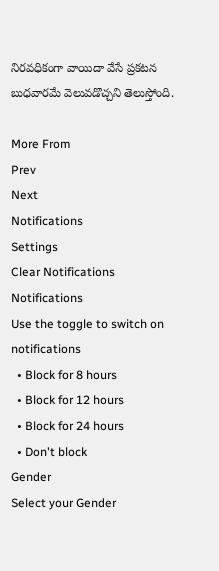నిరవధికంగా వాయిదా వేసే ప్రకటన బుధవారమే వెలువడొచ్చని తెలుస్తోంది.

More From
Prev
Next
Notifications
Settings
Clear Notifications
Notifications
Use the toggle to switch on notifications
  • Block for 8 hours
  • Block for 12 hours
  • Block for 24 hours
  • Don't block
Gender
Select your Gender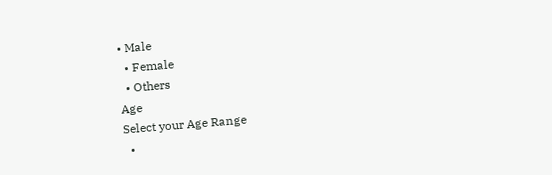• Male
  • Female
  • Others
Age
Select your Age Range
  •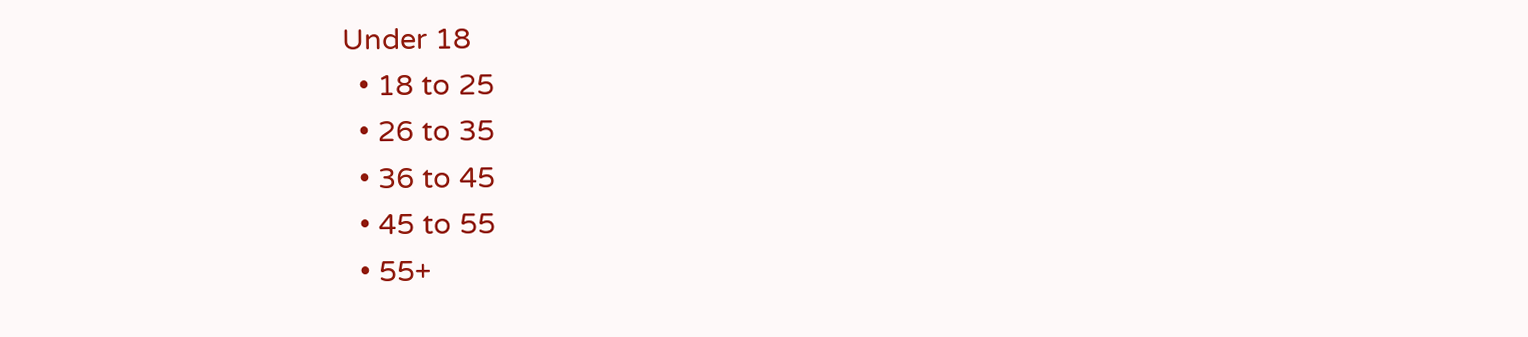Under 18
  • 18 to 25
  • 26 to 35
  • 36 to 45
  • 45 to 55
  • 55+